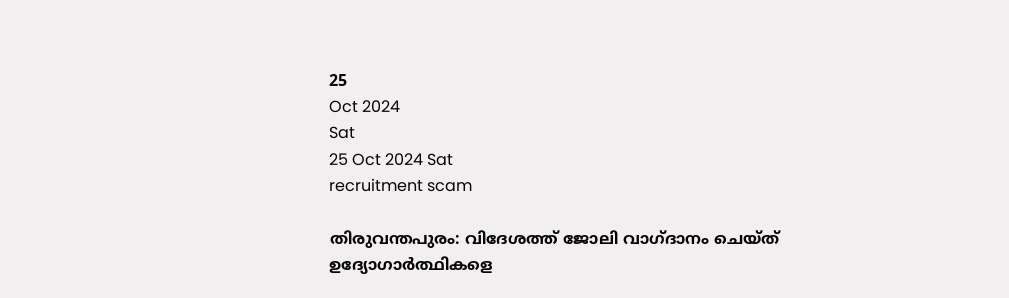25
Oct 2024
Sat
25 Oct 2024 Sat
recruitment scam

തിരുവന്തപുരം: വിദേശത്ത് ജോലി വാഗ്ദാനം ചെയ്ത് ഉദ്യോഗാര്‍ത്ഥികളെ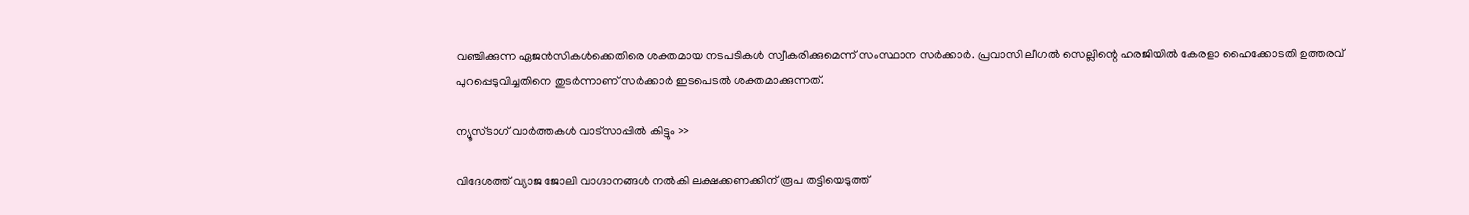വഞ്ചിക്കുന്ന ഏജന്‍സികള്‍ക്കെതിരെ ശക്തമായ നടപടികള്‍ സ്വീകരിക്കുമെന്ന് സംസ്ഥാന സര്‍ക്കാര്‍. പ്രവാസി ലീഗല്‍ സെല്ലിന്റെ ഹരജിയില്‍ കേരളാ ഹൈക്കോടതി ഉത്തരവ് പുറപ്പെടുവിച്ചതിനെ തുടര്‍ന്നാണ് സര്‍ക്കാര്‍ ഇടപെടല്‍ ശക്തമാക്കുന്നത്.

ന്യൂസ്ടാഗ് വാര്‍ത്തകള്‍ വാട്‌സാപ്പില്‍ കിട്ടും >>

വിദേശത്ത് വ്യാജ ജോലി വാഗ്ദാനങ്ങള്‍ നല്‍കി ലക്ഷക്കണക്കിന് രൂപ തട്ടിയെടുത്ത്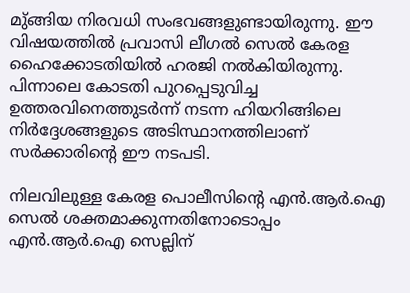മു്ങ്ങിയ നിരവധി സംഭവങ്ങളുണ്ടായിരുന്നു. ഈ വിഷയത്തില്‍ പ്രവാസി ലീഗല്‍ സെല്‍ കേരള ഹൈക്കോടതിയില്‍ ഹരജി നല്‍കിയിരുന്നു. പിന്നാലെ കോടതി പുറപ്പെടുവിച്ച ഉത്തരവിനെത്തുടര്‍ന്ന് നടന്ന ഹിയറിങ്ങിലെ നിര്‍ദ്ദേശങ്ങളുടെ അടിസ്ഥാനത്തിലാണ് സര്‍ക്കാരിന്റെ ഈ നടപടി.

നിലവിലുള്ള കേരള പൊലീസിന്റെ എന്‍.ആര്‍.ഐ സെല്‍ ശക്തമാക്കുന്നതിനോടൊപ്പം എന്‍.ആര്‍.ഐ സെല്ലിന്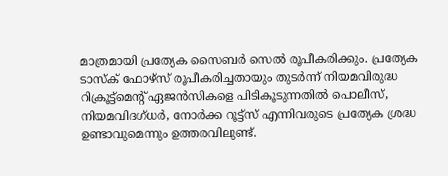മാത്രമായി പ്രത്യേക സൈബര്‍ സെല്‍ രൂപീകരിക്കും. പ്രത്യേക ടാസ്‌ക് ഫോഴ്സ് രൂപീകരിച്ചതായും തുടര്‍ന്ന് നിയമവിരുദ്ധ റിക്രൂട്ട്‌മെന്റ് ഏജന്‍സികളെ പിടികൂടുന്നതില്‍ പൊലീസ്, നിയമവിദഗ്ധര്‍, നോര്‍ക്ക റൂട്ട്‌സ് എന്നിവരുടെ പ്രത്യേക ശ്രദ്ധ ഉണ്ടാവുമെന്നും ഉത്തരവിലുണ്ട്.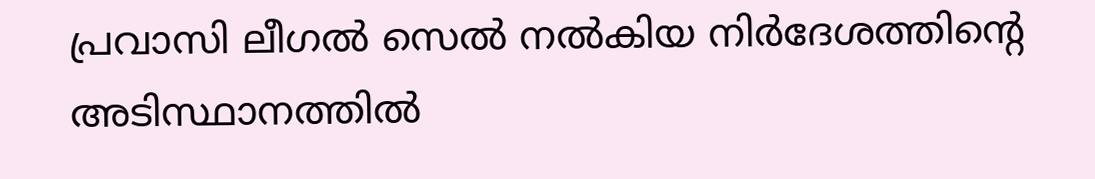പ്രവാസി ലീഗല്‍ സെല്‍ നല്‍കിയ നിര്‍ദേശത്തിന്റെ അടിസ്ഥാനത്തില്‍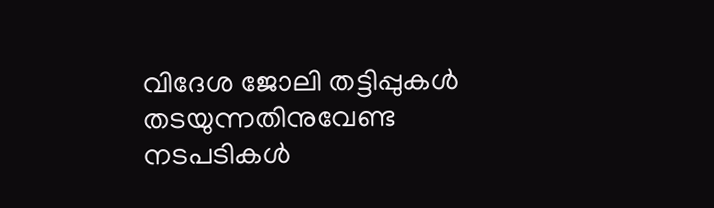വിദേശ ജോലി തട്ടിപ്പുകള്‍ തടയുന്നതിനുവേണ്ട നടപടികള്‍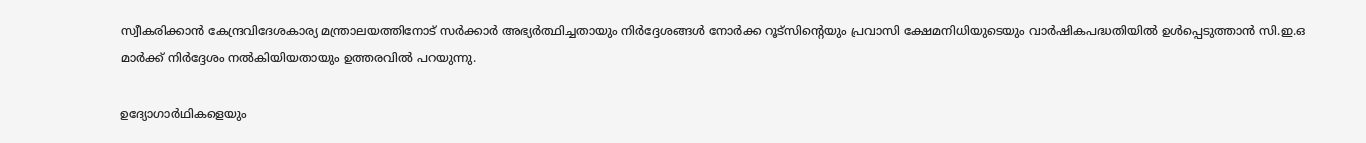സ്വീകരിക്കാന്‍ കേന്ദ്രവിദേശകാര്യ മന്ത്രാലയത്തിനോട് സര്‍ക്കാര്‍ അഭ്യര്‍ത്ഥിച്ചതായും നിര്‍ദ്ദേശങ്ങള്‍ നോര്‍ക്ക റൂട്സിന്റെയും പ്രവാസി ക്ഷേമനിധിയുടെയും വാര്‍ഷികപദ്ധതിയില്‍ ഉള്‍പ്പെടുത്താന്‍ സി.ഇ.ഒ മാര്‍ക്ക് നിര്‍ദ്ദേശം നല്‍കിയിയതായും ഉത്തരവില്‍ പറയുന്നു.

ഉദ്യോഗാര്‍ഥികളെയും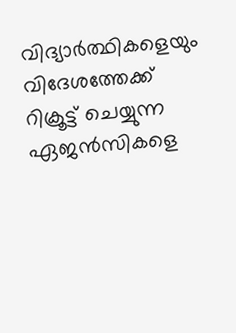വിദ്യാര്‍ത്ഥികളെയും വിദേശത്തേക്ക് റിക്രൂട്ട് ചെയ്യുന്ന ഏജന്‍സികളെ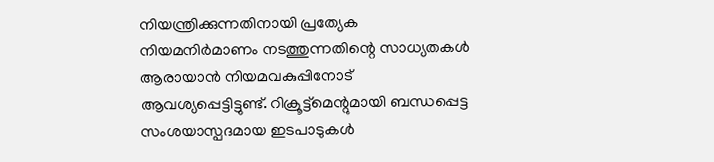നിയന്ത്രിക്കുന്നതിനായി പ്രത്യേക നിയമനിര്‍മാണം നടത്തുന്നതിന്റെ സാധ്യതകള്‍ ആരായാന്‍ നിയമവകുപ്പിനോട് ആവശ്യപ്പെട്ടിട്ടുണ്ട്. റിക്രൂട്ട്‌മെന്റുമായി ബന്ധപ്പെട്ട സംശയാസ്പദമായ ഇടപാടുകള്‍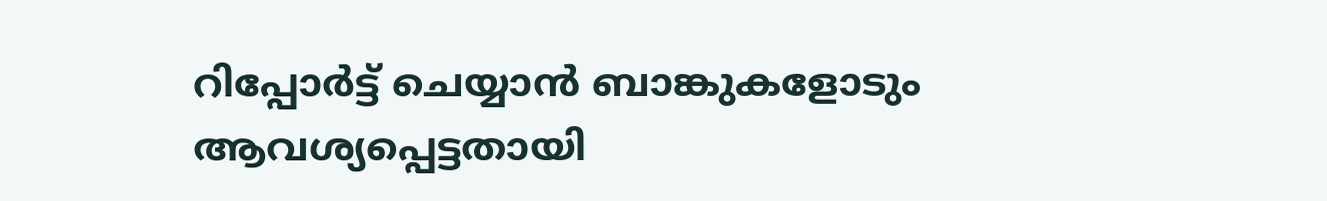റിപ്പോര്‍ട്ട് ചെയ്യാന്‍ ബാങ്കുകളോടും ആവശ്യപ്പെട്ടതായി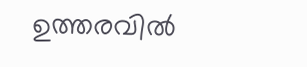ഉത്തരവില്‍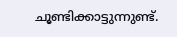ചൂണ്ടിക്കാട്ടുന്നുണ്ട്.